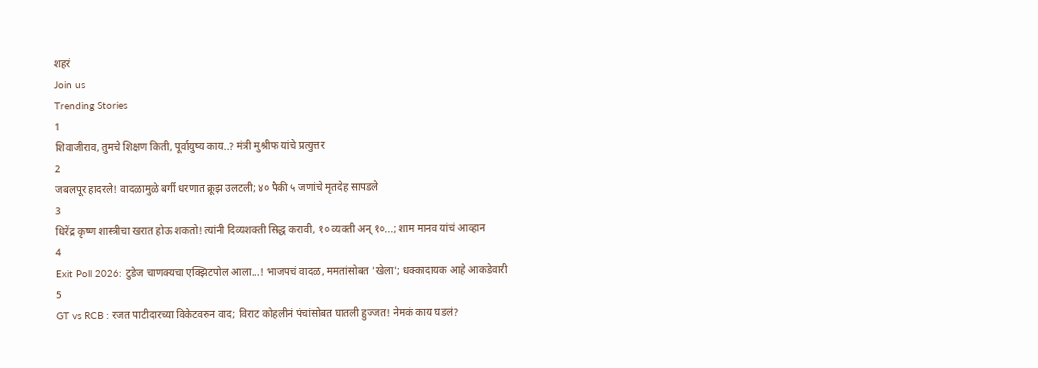शहरं
Join us
Trending Stories
1
शिवाजीराव, तुमचे शिक्षण किती, पूर्वायुष्य काय..? मंत्री मुश्रीफ यांचे प्रत्युत्तर
2
जबलपूर हादरले! वादळामुळे बर्गी धरणात क्रूझ उलटली; ४० पैकी ५ जणांचे मृतदेह सापडले
3
धिरेंद्र कृष्ण शास्त्रीचा खरात होऊ शकतो! त्यांनी दिव्यशक्ती सिद्ध करावी, १० व्यक्ती अन् १०...; शाम मानव यांचं आव्हान
4
Exit Poll 2026: टुडेज चाणक्यचा एक्झिटपोल आला...! भाजपचं वादळ, ममतांसोबत 'खेला'; धक्कादायक आहे आकडेवारी
5
GT vs RCB : रजत पाटीदारच्या विकेटवरुन वाद; विराट कोहलीनं पंचांसोबत घातली हुज्जत! नेमकं काय घडलं?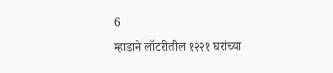6
म्हाडाने लॉटरीतील १२२१ घरांच्या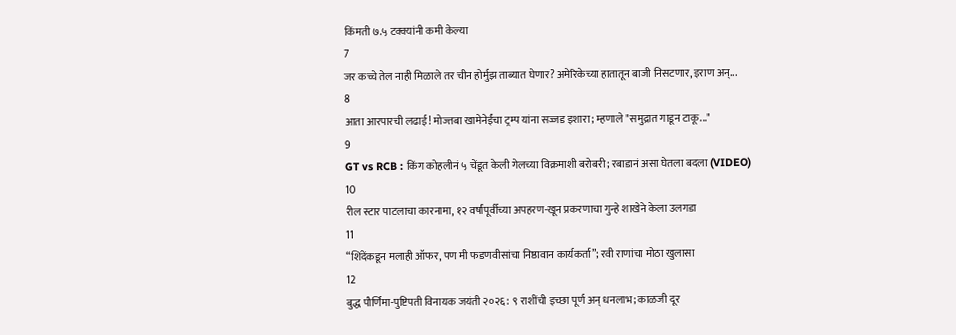किंमती ७.५ टक्क्यांनी कमी केल्या
7
जर कच्चे तेल नाही मिळाले तर चीन होर्मुझ ताब्यात घेणार? अमेरिकेच्या हातातून बाजी निसटणार, इराण अन्...
8
आता आरपारची लढाई! मोज्तबा खामेनेईंचा ट्रम्प यांना सज्जड इशारा; म्हणाले "समुद्रात गाडून टाकू..."
9
GT vs RCB : किंग कोहलीनं ५ चेंडूत केली गेलच्या विक्रमाशी बरोबरी; रबाडानं असा घेतला बदला (VIDEO)
10
रील स्टार पाटलाचा कारनामा, १२ वर्षांपूर्वीच्या अपहरण-खून प्रकरणाचा गुन्हे शाखेने केला उलगडा
11
“शिंदेंकडून मलाही ऑफर, पण मी फडणवीसांचा निष्ठावान कार्यकर्ता”; रवी राणांचा मोठा खुलासा
12
बुद्ध पौर्णिमा-पुष्टिपती विनायक जयंती २०२६: ९ राशींची इच्छा पूर्ण अन् धनलाभ; काळजी दूर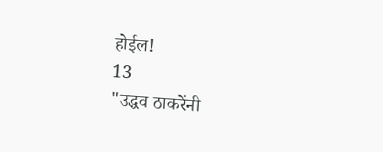होईल!
13
"उद्धव ठाकरेंनी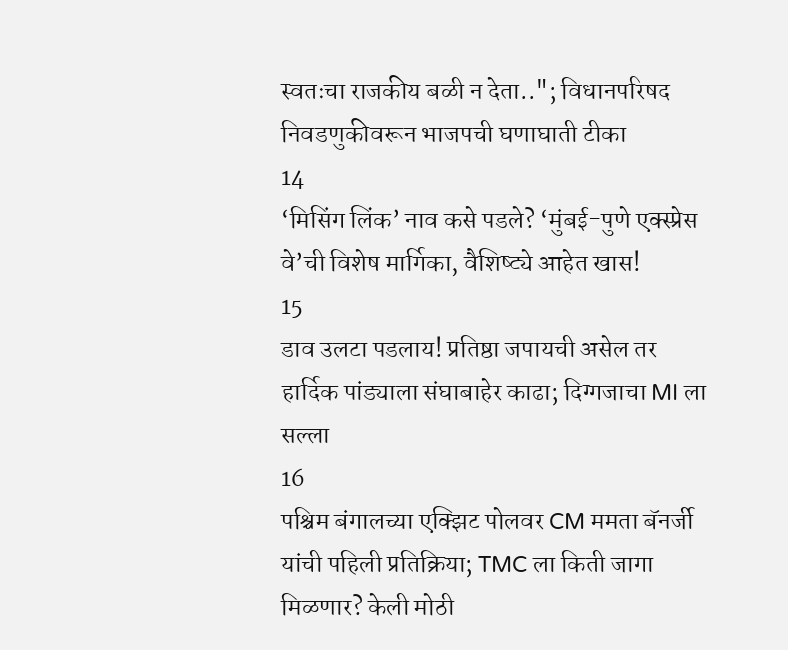स्वतःचा राजकीय बळी न देता.."; विधानपरिषद निवडणुकीवरून भाजपची घणाघाती टीका
14
‘मिसिंग लिंक’ नाव कसे पडले? ‘मुंबई-पुणे एक्स्प्रेस वे’ची विशेष मार्गिका, वैशिष्ट्ये आहेत खास!
15
डाव उलटा पडलाय! प्रतिष्ठा जपायची असेल तर हार्दिक पांड्याला संघाबाहेर काढा; दिग्गजाचा MI ला सल्ला
16
पश्चिम बंगालच्या एक्झिट पोलवर CM ममता बॅनर्जी यांची पहिली प्रतिक्रिया; TMC ला किती जागा मिळणार? केली मोठी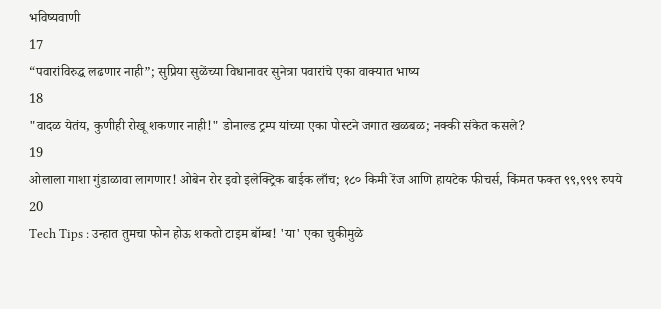भविष्यवाणी
17
“पवारांविरुद्ध लढणार नाही”; सुप्रिया सुळेंच्या विधानावर सुनेत्रा पवारांचे एका वाक्यात भाष्य
18
"वादळ येतंय, कुणीही रोखू शकणार नाही!" डोनाल्ड ट्रम्प यांच्या एका पोस्टने जगात खळबळ; नक्की संकेत कसले?
19
ओलाला गाशा गुंडाळावा लागणार! ओबेन रोर इवो इलेक्ट्रिक बाईक लाँच; १८० किमी रेंज आणि हायटेक फीचर्स, किंमत फक्त ९९,९९९ रुपये
20
Tech Tips : उन्हात तुमचा फोन होऊ शकतो टाइम बॉम्ब! 'या' एका चुकीमुळे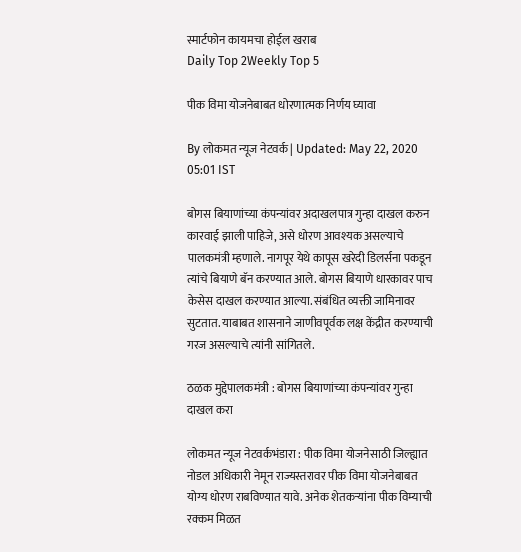स्मार्टफोन कायमचा होईल खराब
Daily Top 2Weekly Top 5

पीक विमा योजनेबाबत धोरणात्मक निर्णय घ्यावा

By लोकमत न्यूज नेटवर्क | Updated: May 22, 2020 05:01 IST

बोगस बियाणांच्या कंपन्यांवर अदाखलपात्र गुन्हा दाखल करुन कारवाई झाली पाहिजे, असे धोरण आवश्यक असल्याचे पालकमंत्री म्हणाले. नागपूर येथे कापूस खरेदी डिलर्सना पकडून त्यांचे बियाणे बॅन करण्यात आले. बोगस बियाणे धारकावर पाच केसेस दाखल करण्यात आल्या. संबंधित व्यक्ती जामिनावर सुटतात. याबाबत शासनाने जाणीवपूर्वक लक्ष केंद्रीत करण्याची गरज असल्याचे त्यांनी सांगितले.

ठळक मुद्देपालकमंत्री : बोगस बियाणांच्या कंपन्यांवर गुन्हा दाखल करा

लोकमत न्यूज नेटवर्कभंडारा : पीक विमा योजनेसाठी जिल्ह्यात नोडल अधिकारी नेमून राज्यस्तरावर पीक विमा योजनेबाबत योग्य धोरण राबविण्यात यावे. अनेक शेतकऱ्यांना पीक विम्याची रक्कम मिळत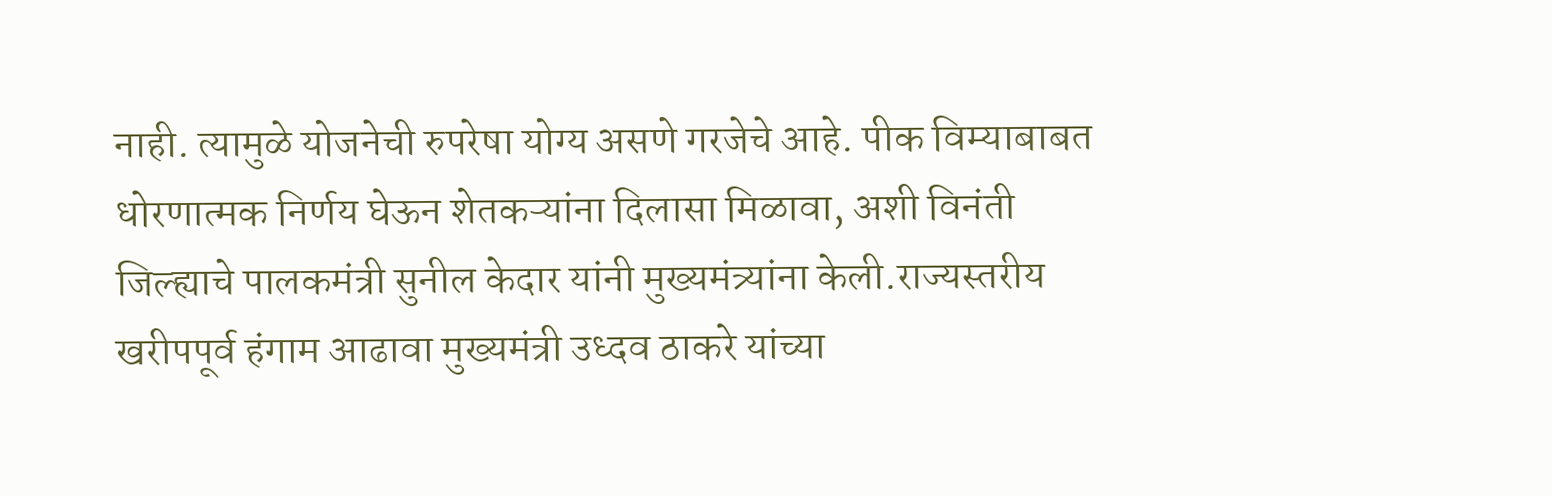नाही. त्यामुळे योजनेची रुपरेषा योग्य असणे गरजेचे आहे. पीक विम्याबाबत धोरणात्मक निर्णय घेऊन शेतकऱ्यांना दिलासा मिळावा, अशी विनंती जिल्ह्याचे पालकमंत्री सुनील केदार यांनी मुख्यमंत्र्यांना केली.राज्यस्तरीय खरीपपूर्व हंगाम आढावा मुख्यमंत्री उध्दव ठाकरे यांच्या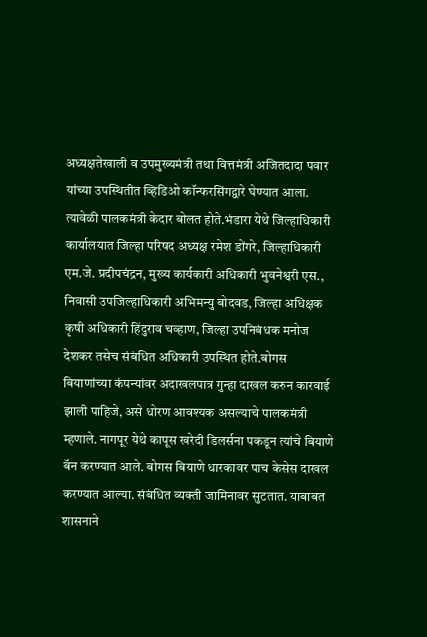अध्यक्षतेखाली व उपमुख्यमंत्री तथा वित्तमंत्री अजितदादा पवार यांच्या उपस्थितीत व्हिडिओ कॉन्फरसिंगद्वारे घेण्यात आला. त्यावेळी पालकमंत्री केदार बोलत होते.भंडारा येथे जिल्हाधिकारी कार्यालयात जिल्हा परिषद अध्यक्ष रमेश डोंगरे, जिल्हाधिकारी एम.जे. प्रदीपचंद्रन, मुख्य कार्यकारी अधिकारी भुवनेश्वरी एस., निवासी उपजिल्हाधिकारी अभिमन्यु बोदवड, जिल्हा अधिक्षक कृषी अधिकारी हिंदुराव चव्हाण, जिल्हा उपनिबंधक मनोज देशकर तसेच संबंधित अधिकारी उपस्थित होते.बोगस बियाणांच्या कंपन्यांवर अदाखलपात्र गुन्हा दाखल करुन कारवाई झाली पाहिजे, असे धोरण आवश्यक असल्याचे पालकमंत्री म्हणाले. नागपूर येथे कापूस खरेदी डिलर्सना पकडून त्यांचे बियाणे बॅन करण्यात आले. बोगस बियाणे धारकावर पाच केसेस दाखल करण्यात आल्या. संबंधित व्यक्ती जामिनावर सुटतात. याबाबत शासनाने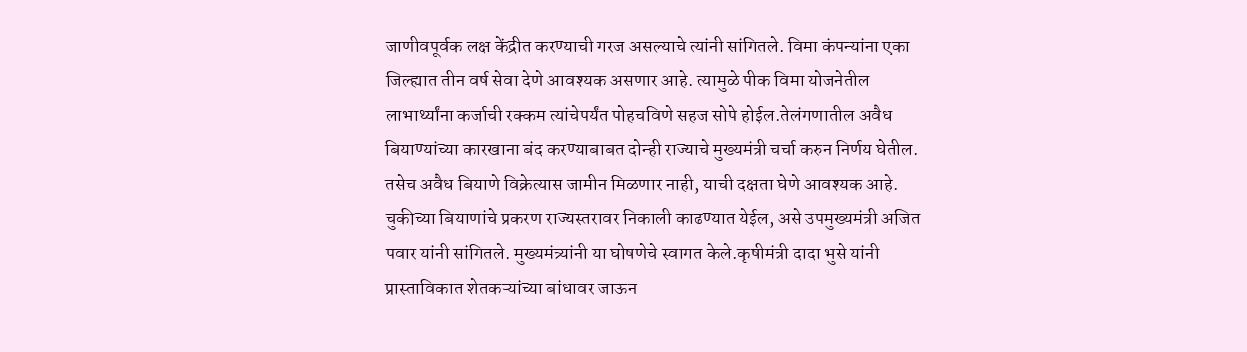जाणीवपूर्वक लक्ष केंद्रीत करण्याची गरज असल्याचे त्यांनी सांगितले. विमा कंपन्यांना एका जिल्ह्यात तीन वर्ष सेवा देणे आवश्यक असणार आहे. त्यामुळे पीक विमा योजनेतील लाभार्थ्यांना कर्जाची रक्कम त्यांचेपर्यंत पोहचविणे सहज सोपे होईल.तेलंगणातील अवैध बियाण्यांच्या कारखाना बंद करण्याबाबत दोन्ही राज्याचे मुख्यमंत्री चर्चा करुन निर्णय घेतील. तसेच अवैध बियाणे विक्रेत्यास जामीन मिळणार नाही, याची दक्षता घेणे आवश्यक आहे. चुकीच्या बियाणांचे प्रकरण राज्यस्तरावर निकाली काढण्यात येईल, असे उपमुख्यमंत्री अजित पवार यांनी सांगितले. मुख्यमंत्र्यांनी या घोषणेचे स्वागत केले.कृषीमंत्री दादा भुसे यांनी प्रास्ताविकात शेतकऱ्यांच्या बांधावर जाऊन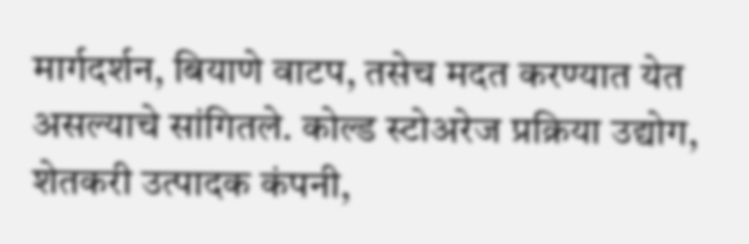मार्गदर्शन, बियाणे वाटप, तसेच मदत करण्यात येत असल्याचे सांगितले. कोल्ड स्टोअरेज प्रक्रिया उद्योग, शेतकरी उत्पादक कंपनी,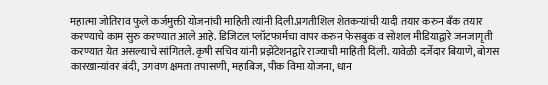महात्मा जोतिराव फुले कर्जमुक्ती योजनांची माहिती त्यांनी दिली.प्रगतीशिल शेतकऱ्यांची यादी तयार करुन बँक तयार करण्याचे काम सुरु करण्यात आले आहे. डिजिटल प्लॉटफार्मचा वापर करुन फेसबुक व सोशल मीडियाद्वारे जनजागृती करण्यात येत असल्याचे सांगितले. कृषी सचिव यांनी प्रझेंटेशनद्वारे राज्याची माहिती दिली. यावेळी दर्जेदार बियाणे, बोगस कारखान्यांवर बंदी, उगवण क्षमता तपासणी, महाबिज, पीक विमा योजना, धान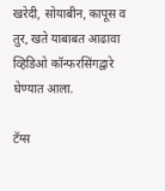खरेदी, सोयाबीन, कापूस व तुर, खते याबाबत आढावा व्हिडिओ कॉन्फरसिंगद्वारे घेण्यात आला.

टॅग्स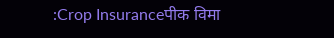:Crop Insuranceपीक विमा